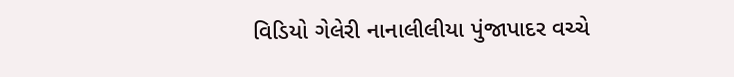વિડિયો ગેલેરી નાનાલીલીયા પુંજાપાદર વચ્ચે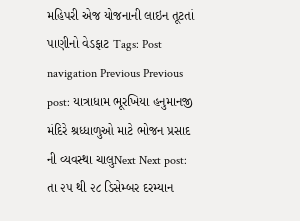મહિપરી એજ યોજનાની લાઇન તૂટતાં પાણીનો વેડફાટ Tags: Post navigation Previous Previous post: યાત્રાધામ ભૂરખિયા હનુમાનજી મંદિરે શ્રધ્ધાળુઓ માટે ભોજન પ્રસાદ ની વ્યવસ્થા ચાલુNext Next post: તા ૨૫ થી ૨૮ ડિસેમ્બર દરમ્યાન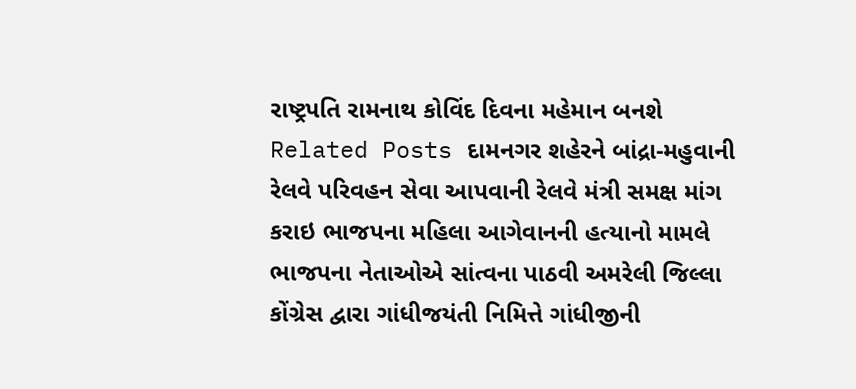રાષ્ટ્રપતિ રામનાથ કોવિંદ દિવના મહેમાન બનશે Related Posts દામનગર શહેરને બાંદ્રા-મહુવાની રેલવે પરિવહન સેવા આપવાની રેલવે મંત્રી સમક્ષ માંગ કરાઇ ભાજપના મહિલા આગેવાનની હત્યાનો મામલે ભાજપના નેતાઓએ સાંત્વના પાઠવી અમરેલી જિલ્લા કોંગ્રેસ દ્વારા ગાંધીજયંતી નિમિત્તે ગાંધીજીની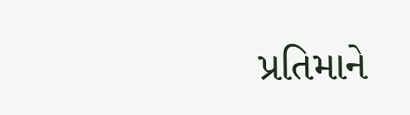પ્રતિમાને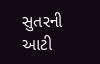સુતરની આટી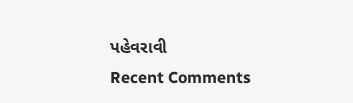પહેવરાવી
Recent Comments